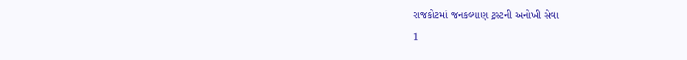રાજકોટમાં જનકલ્યાણ ટ્રસ્ટની અનોખી સેવા
1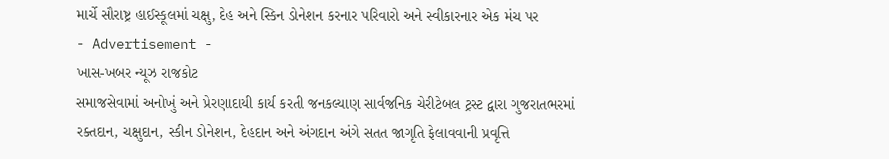માર્ચે સૌરાષ્ટ્ર હાઈસ્કૂલમાં ચક્ષુ, દેહ અને સ્કિન ડોનેશન કરનાર પરિવારો અને સ્વીકારનાર એક મંચ પર
- Advertisement -
ખાસ-ખબર ન્યૂઝ રાજકોટ
સમાજસેવામાં અનોખું અને પ્રેરણાદાયી કાર્ય કરતી જનકલ્યાણ સાર્વજનિક ચેરીટેબલ ટ્રસ્ટ દ્વારા ગુજરાતભરમાં રક્તદાન, ચક્ષુદાન, સ્કીન ડોનેશન, દેહદાન અને અંગદાન અંગે સતત જાગૃતિ ફેલાવવાની પ્રવૃત્તિ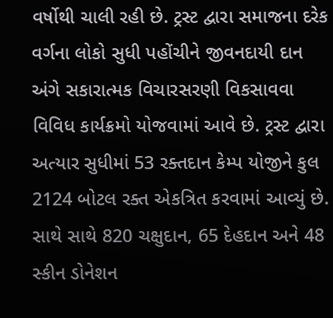વર્ષોથી ચાલી રહી છે. ટ્રસ્ટ દ્વારા સમાજના દરેક વર્ગના લોકો સુધી પહોંચીને જીવનદાયી દાન અંગે સકારાત્મક વિચારસરણી વિકસાવવા વિવિધ કાર્યક્રમો યોજવામાં આવે છે. ટ્રસ્ટ દ્વારા અત્યાર સુધીમાં 53 રક્તદાન કેમ્પ યોજીને કુલ 2124 બોટલ રક્ત એકત્રિત કરવામાં આવ્યું છે. સાથે સાથે 820 ચક્ષુદાન, 65 દેહદાન અને 48 સ્કીન ડોનેશન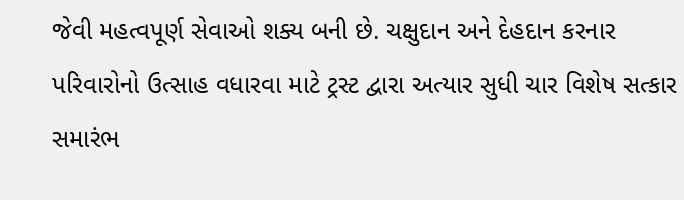જેવી મહત્વપૂર્ણ સેવાઓ શક્ય બની છે. ચક્ષુદાન અને દેહદાન કરનાર પરિવારોનો ઉત્સાહ વધારવા માટે ટ્રસ્ટ દ્વારા અત્યાર સુધી ચાર વિશેષ સત્કાર સમારંભ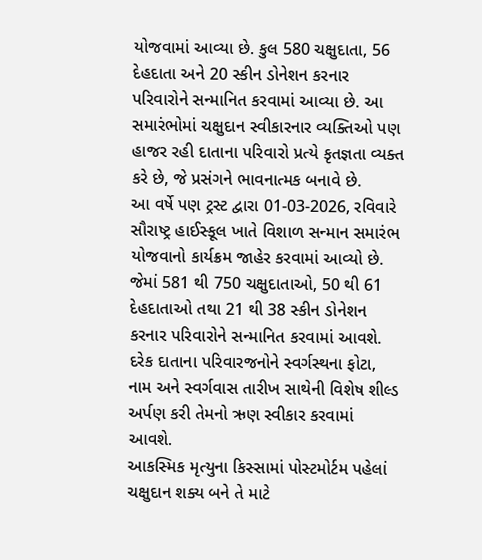યોજવામાં આવ્યા છે. કુલ 580 ચક્ષુદાતા, 56 દેહદાતા અને 20 સ્કીન ડોનેશન કરનાર પરિવારોને સન્માનિત કરવામાં આવ્યા છે. આ સમારંભોમાં ચક્ષુદાન સ્વીકારનાર વ્યક્તિઓ પણ હાજર રહી દાતાના પરિવારો પ્રત્યે કૃતજ્ઞતા વ્યક્ત કરે છે, જે પ્રસંગને ભાવનાત્મક બનાવે છે.
આ વર્ષે પણ ટ્રસ્ટ દ્વારા 01-03-2026, રવિવારે સૌરાષ્ટ્ર હાઈસ્કૂલ ખાતે વિશાળ સન્માન સમારંભ યોજવાનો કાર્યક્રમ જાહેર કરવામાં આવ્યો છે. જેમાં 581 થી 750 ચક્ષુદાતાઓ, 50 થી 61 દેહદાતાઓ તથા 21 થી 38 સ્કીન ડોનેશન કરનાર પરિવારોને સન્માનિત કરવામાં આવશે. દરેક દાતાના પરિવારજનોને સ્વર્ગસ્થના ફોટા, નામ અને સ્વર્ગવાસ તારીખ સાથેની વિશેષ શીલ્ડ અર્પણ કરી તેમનો ઋણ સ્વીકાર કરવામાં આવશે.
આકસ્મિક મૃત્યુના કિસ્સામાં પોસ્ટમોર્ટમ પહેલાં ચક્ષુદાન શક્ય બને તે માટે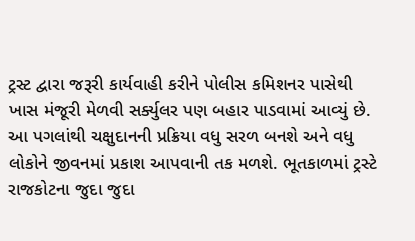ટ્રસ્ટ દ્વારા જરૂરી કાર્યવાહી કરીને પોલીસ કમિશનર પાસેથી ખાસ મંજૂરી મેળવી સર્ક્યુલર પણ બહાર પાડવામાં આવ્યું છે. આ પગલાંથી ચક્ષુદાનની પ્રક્રિયા વધુ સરળ બનશે અને વધુ લોકોને જીવનમાં પ્રકાશ આપવાની તક મળશે. ભૂતકાળમાં ટ્રસ્ટે રાજકોટના જુદા જુદા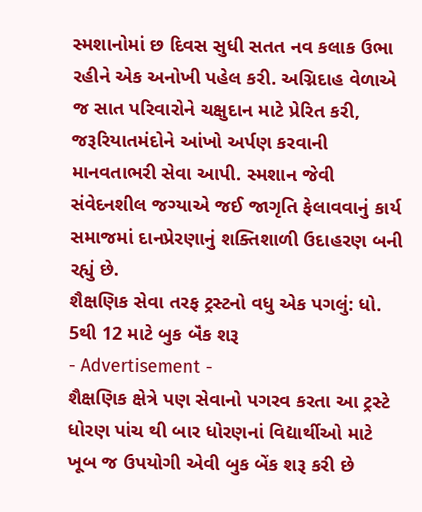સ્મશાનોમાં છ દિવસ સુધી સતત નવ કલાક ઉભા રહીને એક અનોખી પહેલ કરી. અગ્નિદાહ વેળાએ જ સાત પરિવારોને ચક્ષુદાન માટે પ્રેરિત કરી, જરૂરિયાતમંદોને આંખો અર્પણ કરવાની માનવતાભરી સેવા આપી. સ્મશાન જેવી સંવેદનશીલ જગ્યાએ જઈ જાગૃતિ ફેલાવવાનું કાર્ય સમાજમાં દાનપ્રેરણાનું શક્તિશાળી ઉદાહરણ બની રહ્યું છે.
શૈક્ષણિક સેવા તરફ ટ્રસ્ટનો વધુ એક પગલું: ધો. 5થી 12 માટે બુક બૅંક શરૂ
- Advertisement -
શૈક્ષણિક ક્ષેત્રે પણ સેવાનો પગરવ કરતા આ ટ્રસ્ટે ધોરણ પાંચ થી બાર ધોરણનાં વિદ્યાર્થીઓ માટે ખૂબ જ ઉપયોગી એવી બુક બેંક શરૂ કરી છે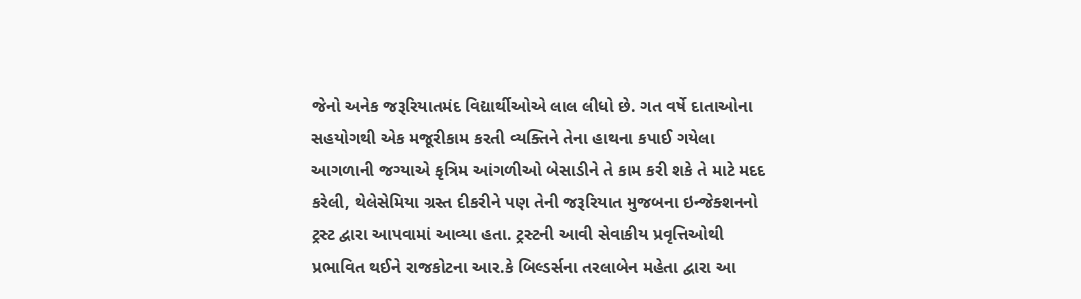જેનો અનેક જરૂરિયાતમંદ વિદ્યાર્થીઓએ લાલ લીધો છે. ગત વર્ષે દાતાઓના સહયોગથી એક મજૂરીકામ કરતી વ્યક્તિને તેના હાથના કપાઈ ગયેલા આગળાની જગ્યાએ કૃત્રિમ આંગળીઓ બેસાડીને તે કામ કરી શકે તે માટે મદદ કરેલી, થેલેસેમિયા ગ્રસ્ત દીકરીને પણ તેની જરૂરિયાત મુજબના ઇન્જેક્શનનો ટ્રસ્ટ દ્વારા આપવામાં આવ્યા હતા. ટ્રસ્ટની આવી સેવાકીય પ્રવૃત્તિઓથી પ્રભાવિત થઈને રાજકોટના આર.કે બિલ્ડર્સના તરલાબેન મહેતા દ્વારા આ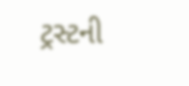ટ્રસ્ટની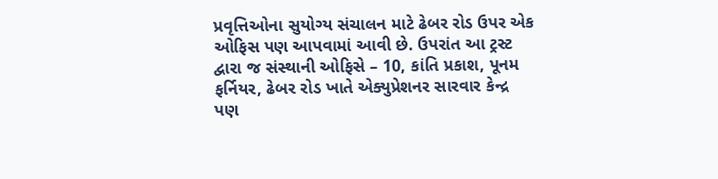પ્રવૃત્તિઓના સુયોગ્ય સંચાલન માટે ઢેબર રોડ ઉપર એક ઓફિસ પણ આપવામાં આવી છે. ઉપરાંત આ ટ્રસ્ટ દ્વારા જ સંસ્થાની ઓફિસે – 10, કાંતિ પ્રકાશ, પૂનમ ફર્નિયર, ઢેબર રોડ ખાતે એક્યુપ્રેશનર સારવાર કેન્દ્ર પણ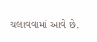ચલાવવામાં આવે છે.